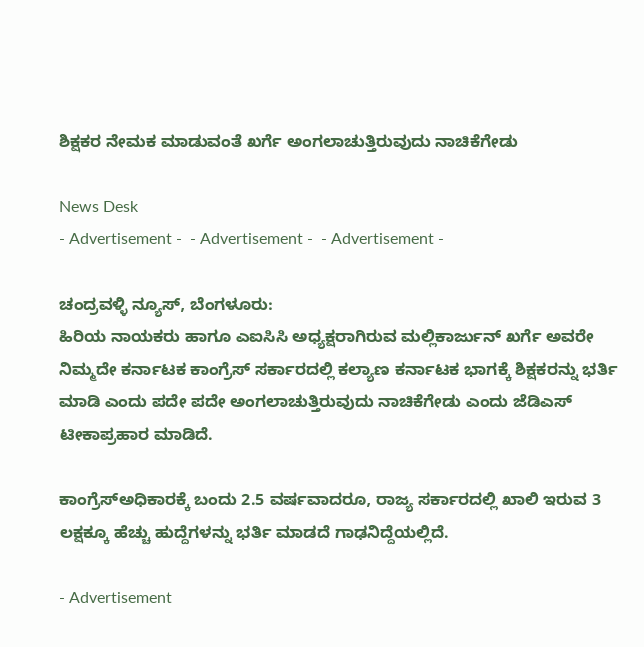ಶಿಕ್ಷಕರ ನೇಮಕ ಮಾಡುವಂತೆ ಖರ್ಗೆ ಅಂಗಲಾಚುತ್ತಿರುವುದು ನಾಚಿಕೆಗೇಡು

News Desk
- Advertisement -  - Advertisement -  - Advertisement -

ಚಂದ್ರವಳ್ಳಿ ನ್ಯೂಸ್, ಬೆಂಗಳೂರು:
ಹಿರಿಯ ನಾಯಕರು ಹಾಗೂ ಎಐಸಿಸಿ ಅಧ್ಯಕ್ಷರಾಗಿರುವ ಮಲ್ಲಿಕಾರ್ಜುನ್ ಖರ್ಗೆ ಅವರೇ ನಿಮ್ಮದೇ ಕರ್ನಾಟಕ ಕಾಂಗ್ರೆಸ್ ಸರ್ಕಾರದಲ್ಲಿ ಕಲ್ಯಾಣ ಕರ್ನಾಟಕ ಭಾಗಕ್ಕೆ ಶಿಕ್ಷಕರನ್ನು ಭರ್ತಿ ಮಾಡಿ ಎಂದು ಪದೇ ಪದೇ ಅಂಗಲಾಚುತ್ತಿರುವುದು ನಾಚಿಕೆಗೇಡು ಎಂದು ಜೆಡಿಎಸ್ ಟೀಕಾಪ್ರಹಾರ ಮಾಡಿದೆ.

ಕಾಂಗ್ರೆಸ್‌ಅಧಿಕಾರಕ್ಕೆ ಬಂದು 2.5 ವರ್ಷವಾದರೂ, ರಾಜ್ಯ ಸರ್ಕಾರದಲ್ಲಿ ಖಾಲಿ ಇರುವ 3 ಲಕ್ಷಕ್ಕೂ ಹೆಚ್ಚು ಹುದ್ದೆಗಳನ್ನು ಭರ್ತಿ ಮಾಡದೆ ಗಾಢನಿದ್ದೆಯಲ್ಲಿದೆ.

- Advertisement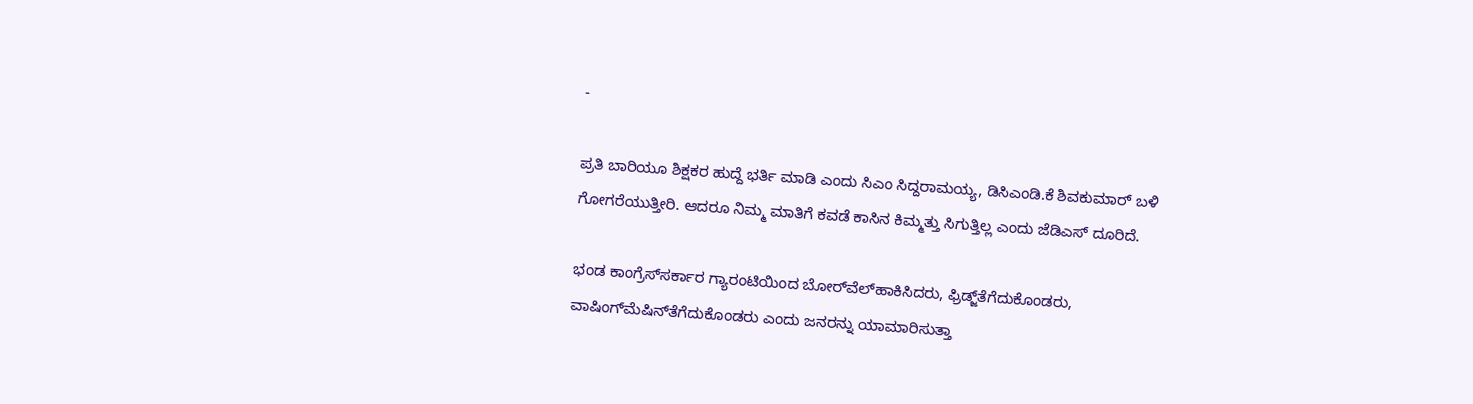-

ಪ್ರತಿ ಬಾರಿಯೂ ಶಿಕ್ಷಕರ ಹುದ್ದೆ ಭರ್ತಿ ಮಾಡಿ ಎಂದು ಸಿಎಂ ಸಿದ್ದರಾಮಯ್ಯ, ಡಿಸಿಎಂಡಿ.ಕೆ ಶಿವಕುಮಾರ್ ಬಳಿ ಗೋಗರೆಯುತ್ತೀರಿ. ಆದರೂ ನಿಮ್ಮ ಮಾತಿಗೆ ಕವಡೆ ಕಾಸಿನ ಕಿಮ್ಮತ್ತು ಸಿಗುತ್ತಿಲ್ಲ ಎಂದು ಜೆಡಿಎಸ್ ದೂರಿದೆ.

ಭಂಡ ಕಾಂಗ್ರೆಸ್‌ಸರ್ಕಾರ ಗ್ಯಾರಂಟಿಯಿಂದ ಬೋರ್‌ವೆಲ್‌ಹಾಕಿಸಿದರು, ಫ್ರಿಡ್ಜ್‌ತೆಗೆದುಕೊಂಡರು, ವಾಷಿಂಗ್‌ಮೆಷಿನ್‌ತೆಗೆದುಕೊಂಡರು ಎಂದು ಜನರನ್ನು ಯಾಮಾರಿಸುತ್ತಾ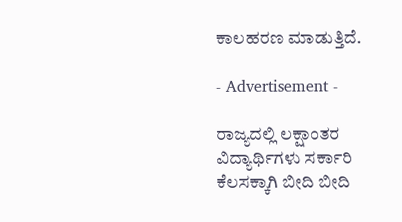ಕಾಲಹರಣ ಮಾಡುತ್ತಿದೆ.

- Advertisement -

ರಾಜ್ಯದಲ್ಲಿ ಲಕ್ಷಾಂತರ ವಿದ್ಯಾರ್ಥಿಗಳು ಸರ್ಕಾರಿ ಕೆಲಸಕ್ಕಾಗಿ ಬೀದಿ ಬೀದಿ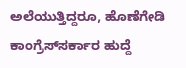ಅಲೆಯುತ್ತಿದ್ದರೂ, ಹೊಣೆಗೇಡಿ ಕಾಂಗ್ರೆಸ್‌ಸರ್ಕಾರ ಹುದ್ದೆ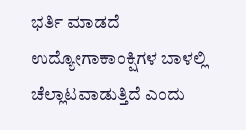ಭರ್ತಿ ಮಾಡದೆ ಉದ್ಯೋಗಾಕಾಂಕ್ಷಿಗಳ ಬಾಳಲ್ಲಿ ಚೆಲ್ಲಾಟವಾಡುತ್ತಿದೆ ಎಂದು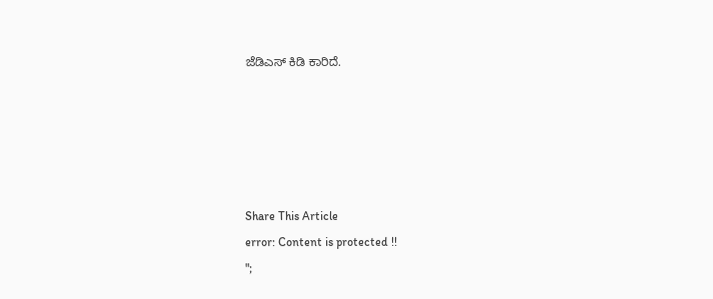ಜೆಡಿಎಸ್ ಕಿಡಿ ಕಾರಿದೆ.





Share This Article
error: Content is protected !!
";